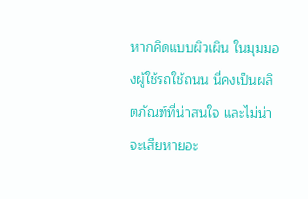หากคิดแบบผิวเผิน ในมุมมองผู้ใช้รถใช้ถนน นี่คงเป็นผลิตภัณฑ์ที่น่าสนใจ และไม่น่าจะเสียหายอะ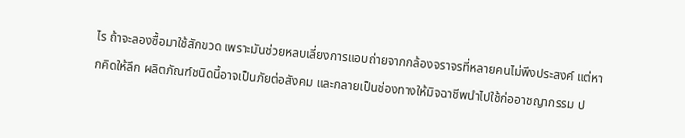ไร ถ้าจะลองซื้อมาใช้สักขวด เพราะมันช่วยหลบเลี่ยงการแอบถ่ายจากกล้องจราจรที่หลายคนไม่พึงประสงค์ แต่หากคิดให้ลึก ผลิตภัณฑ์ชนิดนี้อาจเป็นภัยต่อสังคม และกลายเป็นช่องทางให้มิจฉาชีพนำไปใช้ก่ออาชญากรรม ป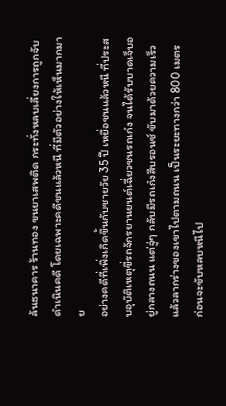ล้นธนาคาร ร้านทอง ขนยาเสพติด กระทั่งหลบเลี่ยงการถูกจับดำเนินคดี โดยเฉพาะคดีชนแล้วหนี ที่มีตัวอย่างให้เห็นมากมาย
อย่างคดีที่เพิ่งเกิดขึ้นกับชายวัย 35 ปี เหยื่อชนแล้วหนี ที่ประสบอุบัติเหตุขี่รถจักรยานยนต์เฉี่ยวชนรถเก๋ง จนได้รับบาดเจ็บอยู่กลางถนน แต่จู่ๆ กลับมีรถเก๋งสีบรอนซ์ ขับมาด้วยความเร็ว แล้วลากร่างของเขาไปตามถนน เป็นระยะทางกว่า 800 เมตร ก่อนจะขับหลบหนีไป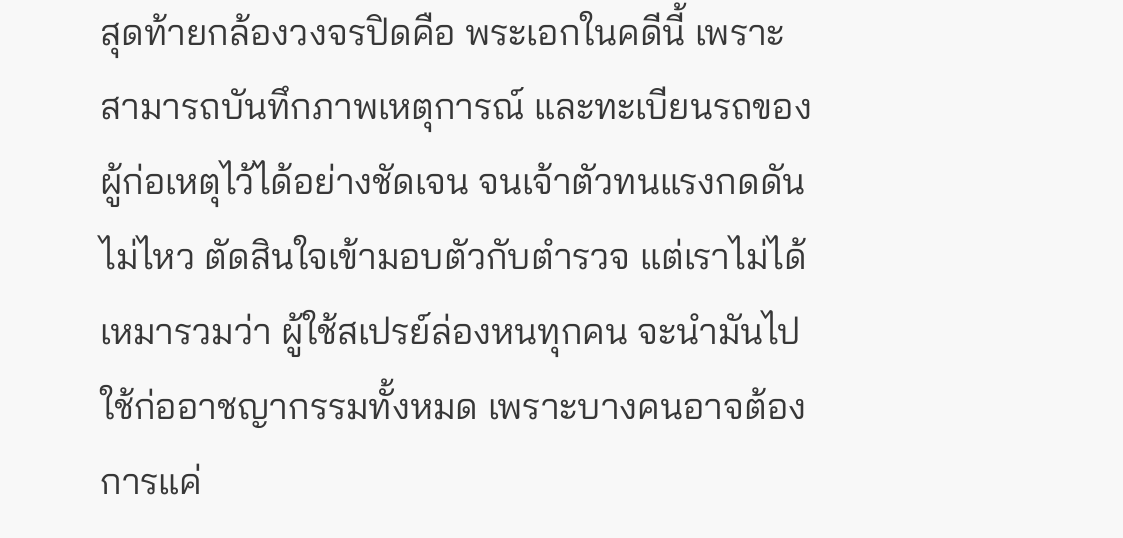สุดท้ายกล้องวงจรปิดคือ พระเอกในคดีนี้ เพราะสามารถบันทึกภาพเหตุการณ์ และทะเบียนรถของผู้ก่อเหตุไว้ได้อย่างชัดเจน จนเจ้าตัวทนแรงกดดันไม่ไหว ตัดสินใจเข้ามอบตัวกับตำรวจ แต่เราไม่ได้เหมารวมว่า ผู้ใช้สเปรย์ล่องหนทุกคน จะนำมันไปใช้ก่ออาชญากรรมทั้งหมด เพราะบางคนอาจต้องการแค่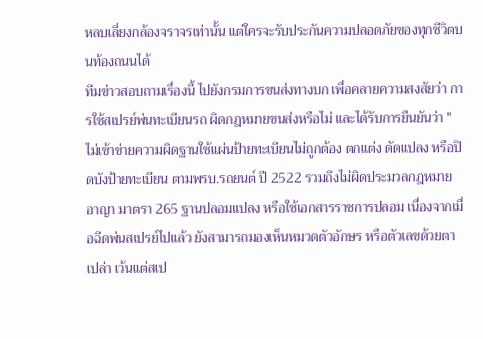หลบเลี่ยงกล้องจราจรเท่านั้น แต่ใครจะรับประกันความปลอดภัยของทุกชีวิตบนท้องถนนได้
ทีมข่าวสอบถามเรื่องนี้ ไปยังกรมการขนส่งทางบก เพื่อคลายความสงสัยว่า การใช้สเปรย์พ่นทะเบียนรถ ผิดกฎหมายขนส่งหรือไม่ และได้รับการยืนยันว่า "ไม่เข้าข่ายความผิดฐานใช้แผ่นป้ายทะเบียนไม่ถูกต้อง ตกแต่ง ดัดแปลง หรือปิดบังป้ายทะเบียน ตามพรบ.รถยนต์ ปี 2522 รวมถึงไม่ผิดประมวลกฎหมายอาญา มาตรา 265 ฐานปลอมแปลง หรือใช้เอกสารราชการปลอม เนื่องจากเมื่อฉีดพ่นสเปรย์ไปแล้ว ยังสามารถมองเห็นหมวดตัวอักษร หรือตัวเลขด้วยตาเปล่า เว้นแต่สเป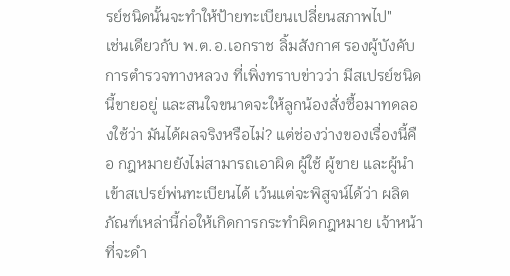รย์ชนิดนั้นจะทำให้ป้ายทะเบียนเปลี่ยนสภาพไป"
เช่นเดียวกับ พ.ต.อ.เอกราช ลิ้มสังกาศ รองผู้บังคับการตำรวจทางหลวง ที่เพิ่งทราบข่าวว่า มีสเปรย์ชนิดนี้ขายอยู่ และสนใจขนาดจะให้ลูกน้องสั่งซื้อมาทดลองใช้ว่า มันได้ผลจริงหรือไม่? แต่ช่องว่างของเรื่องนี้คือ กฎหมายยังไม่สามารถเอาผิด ผู้ใช้ ผู้ขาย และผู้นำเข้าสเปรย์พ่นทะเบียนได้ เว้นแต่จะพิสูจน์ได้ว่า ผลิตภัณฑ์เหล่านี้ก่อให้เกิดการกระทำผิดกฎหมาย เจ้าหน้าที่จะดำ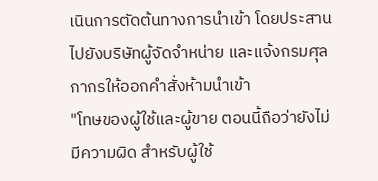เนินการตัดต้นทางการนำเข้า โดยประสานไปยังบริษัทผู้จัดจำหน่าย และแจ้งกรมศุลกากรให้ออกคำสั่งห้ามนำเข้า
"โทษของผู้ใช้และผู้ขาย ตอนนี้ถือว่ายังไม่มีความผิด สำหรับผู้ใช้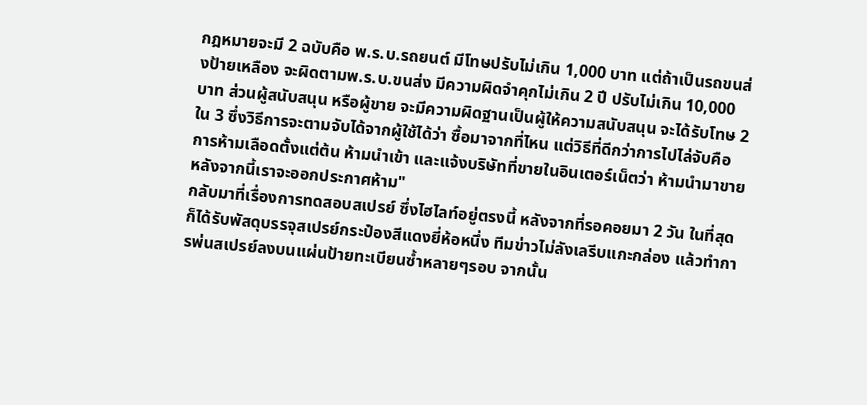กฎหมายจะมี 2 ฉบับคือ พ.ร.บ.รถยนต์ มีโทษปรับไม่เกิน 1,000 บาท แต่ถ้าเป็นรถขนส่งป้ายเหลือง จะผิดตามพ.ร.บ.ขนส่ง มีความผิดจำคุกไม่เกิน 2 ปี ปรับไม่เกิน 10,000 บาท ส่วนผู้สนับสนุน หรือผู้ขาย จะมีความผิดฐานเป็นผู้ให้ความสนับสนุน จะได้รับโทษ 2 ใน 3 ซึ่งวิธีการจะตามจับได้จากผู้ใช้ได้ว่า ซื้อมาจากที่ไหน แต่วิธีที่ดีกว่าการไปไล่จับคือ การห้ามเลือดตั้งแต่ต้น ห้ามนำเข้า และแจ้งบริษัทที่ขายในอินเตอร์เน็ตว่า ห้ามนำมาขาย หลังจากนี้เราจะออกประกาศห้าม"
กลับมาที่เรื่องการทดสอบสเปรย์ ซึ่งไฮไลท์อยู่ตรงนี้ หลังจากที่รอคอยมา 2 วัน ในที่สุดก็ได้รับพัสดุบรรจุสเปรย์กระป๋องสีแดงยี่ห้อหนึ่ง ทีมข่าวไม่ลังเลรีบแกะกล่อง แล้วทำการพ่นสเปรย์ลงบนแผ่นป้ายทะเบียนซ้ำหลายๆรอบ จากนั้น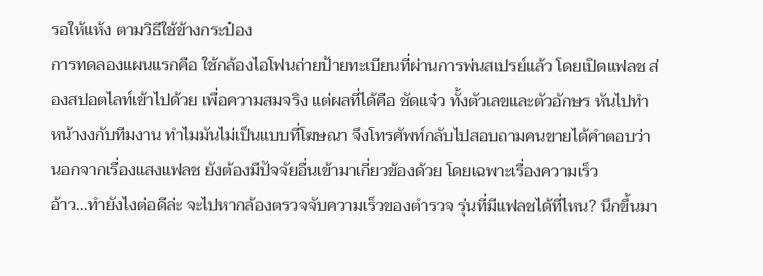รอให้แห้ง ตามวิธีใช้ข้างกระป๋อง
การทดลองแผนแรกคือ ใช้กล้องไอโฟนถ่ายป้ายทะเบียนที่ผ่านการพ่นสเปรย์แล้ว โดยเปิดแฟลช ส่องสปอตไลท์เข้าไปด้วย เพื่อความสมจริง แต่ผลที่ได้คือ ชัดแจ๋ว ทั้งตัวเลขและตัวอักษร หันไปทำหน้างงกับทีมงาน ทำไมมันไม่เป็นแบบที่โฆษณา จึงโทรศัพท์กลับไปสอบถามคนขายได้คำตอบว่า นอกจากเรื่องแสงแฟลช ยังต้องมีปัจจัยอื่นเข้ามาเกี่ยวข้องด้วย โดยเฉพาะเรื่องความเร็ว
อ้าว...ทำยังไงต่อดีล่ะ จะไปหากล้องตรวจจับความเร็วของตำรวจ รุ่นที่มีแฟลชได้ที่ไหน? นึกขึ้นมา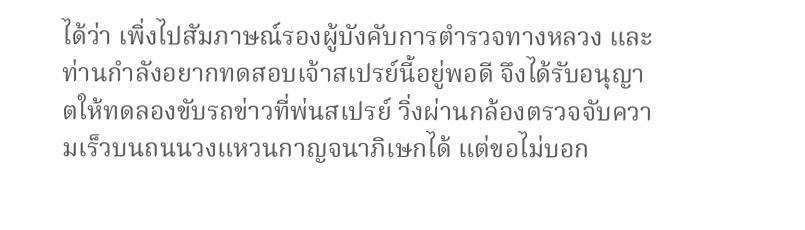ได้ว่า เพิ่งไปสัมภาษณ์รองผู้บังคับการตำรวจทางหลวง และท่านกำลังอยากทดสอบเจ้าสเปรย์นี้อยู่พอดี จึงได้รับอนุญาตให้ทดลองขับรถข่าวที่พ่นสเปรย์ วิ่งผ่านกล้องตรวจจับความเร็วบนถนนวงแหวนกาญจนาภิเษกได้ แต่ขอไม่บอก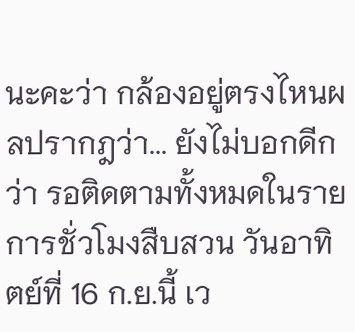นะคะว่า กล้องอยู่ตรงไหนผลปรากฎว่า... ยังไม่บอกดีกว่า รอติดตามทั้งหมดในรายการชั่วโมงสืบสวน วันอาทิตย์ที่ 16 ก.ย.นี้ เว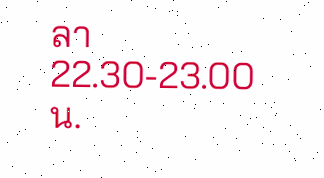ลา 22.30-23.00 น.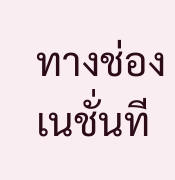ทางช่องเนชั่นที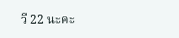วี 22 นะคะ